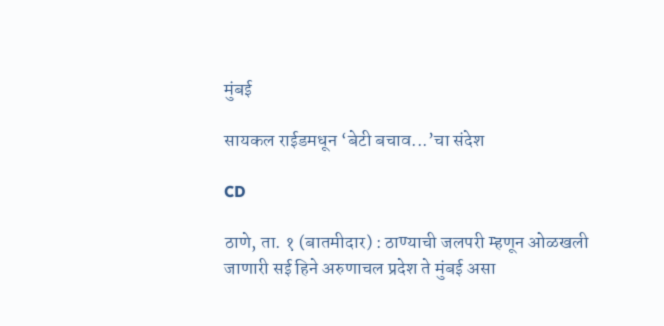मुंबई

सायकल राईडमधून ‘बेटी बचाव...’चा संदेश

CD

ठाणे, ता. १ (बातमीदार) : ठाण्याची जलपरी म्हणून ओळखली जाणारी सई हिने अरुणाचल प्रदेश ते मुंबई असा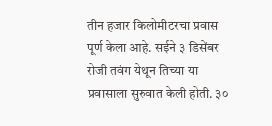तीन हजार किलोमीटरचा प्रवास पूर्ण केला आहे. सईने ३ डिसेंबर रोजी तवंग येथून तिच्या या प्रवासाला सुरुवात केली होती. ३०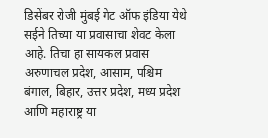डिसेंबर रोजी मुंबई गेट ऑफ इंडिया येथे सईने तिच्या या प्रवासाचा शेवट केला आहे. तिचा हा सायकल प्रवास अरुणाचल प्रदेश, आसाम, पश्चिम बंगाल, बिहार, उत्तर प्रदेश, मध्य प्रदेश आणि महाराष्ट्र या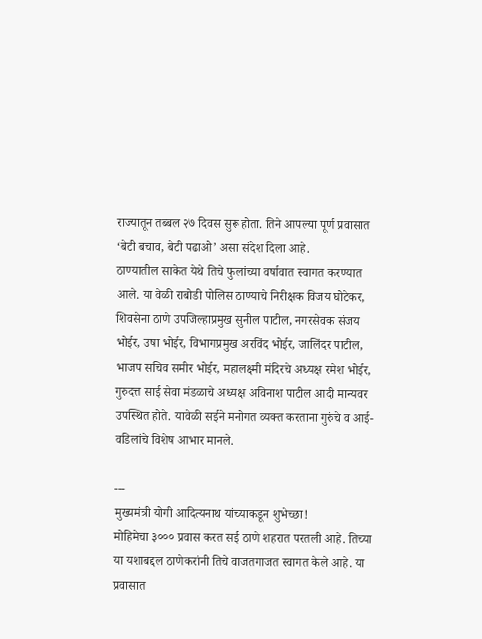राज्यातून तब्बल २७ दिवस सुरू होता. तिने आपल्या पूर्ण प्रवासात ‘बेटी बचाव, बेटी पढाओ’ असा संदेश दिला आहे.
ठाण्यातील साकेत येथे तिचे फुलांच्या वर्षावात स्वागत करण्यात आले. या वेळी राबोडी पोलिस ठाण्याचे निरीक्षक विजय घोटेकर, शिवसेना ठाणे उपजिल्हाप्रमुख सुनील पाटील, नगरसेवक संजय भोईर, उषा भोईर, विभागप्रमुख अरविंद भोईर, जालिंदर पाटील, भाजप सचिव समीर भोईर, महालक्ष्मी मंदिरचे अध्यक्ष रमेश भोईर, गुरुदत्त साई सेवा मंडळाचे अध्यक्ष अविनाश पाटील आदी मान्यवर उपस्थित होते. यावेळी सईने मनोगत व्यक्त करताना गुरुंचे व आई-वडिलांचे विशेष आभार मानले.

---
मुख्यमंत्री योगी आदित्यनाथ यांच्याकडून शुभेच्छा!
मोहिमेचा ३००० प्रवास करत सई ठाणे शहरात परतली आहे. तिच्या या यशाबद्दल ठाणेकरांनी तिचे वाजतगाजत स्वागत केले आहे. या प्रवासात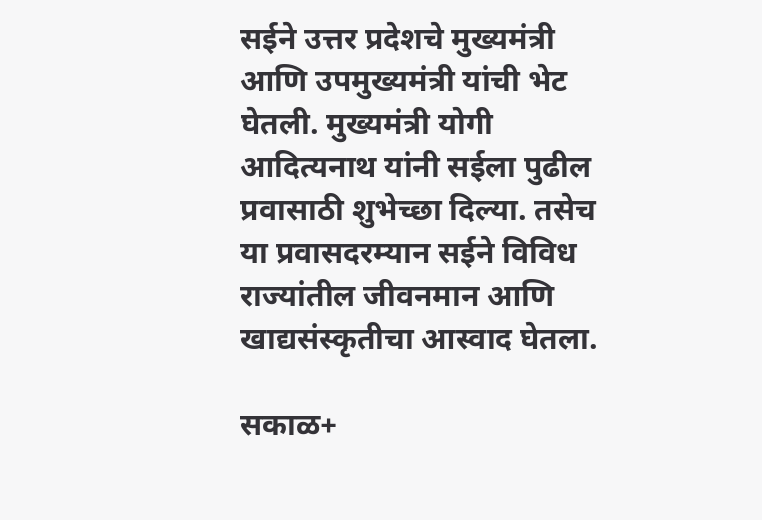सईने उत्तर प्रदेशचे मुख्यमंत्री आणि उपमुख्यमंत्री यांची भेट घेतली. मुख्यमंत्री योगी आदित्यनाथ यांनी सईला पुढील प्रवासाठी शुभेच्छा दिल्या. तसेच या प्रवासदरम्यान सईने विविध राज्यांतील जीवनमान आणि खाद्यसंस्कृतीचा आस्वाद घेतला.

सकाळ+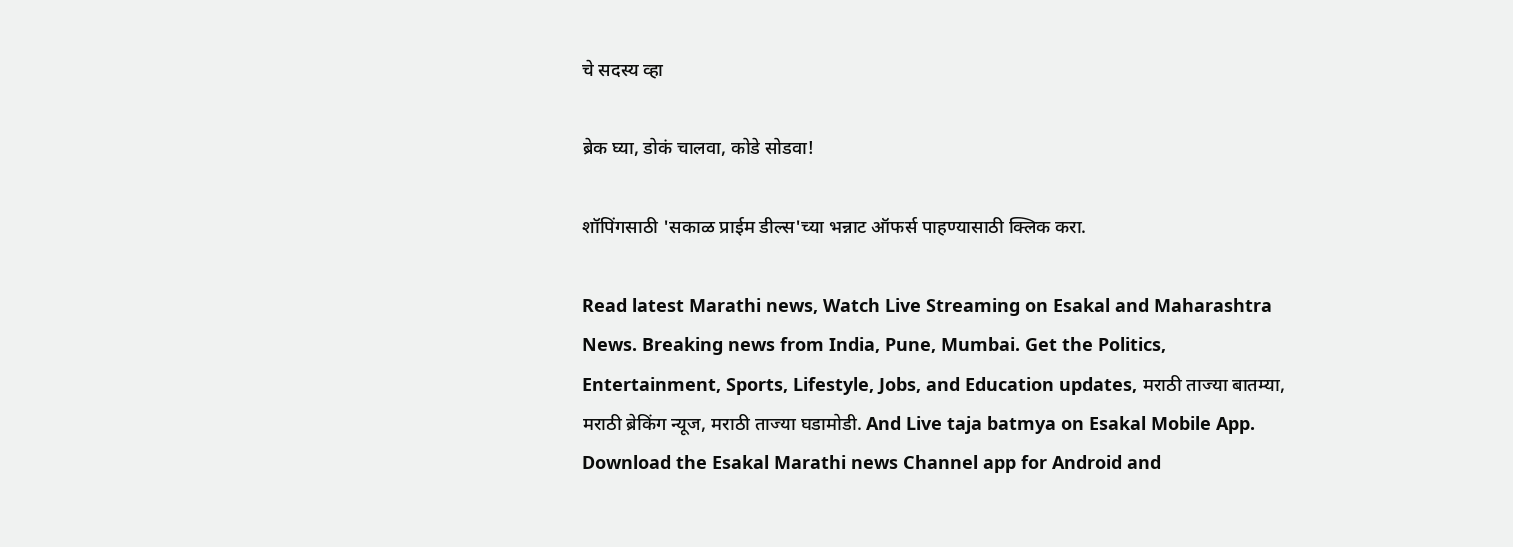चे सदस्य व्हा

ब्रेक घ्या, डोकं चालवा, कोडे सोडवा!

शॉपिंगसाठी 'सकाळ प्राईम डील्स'च्या भन्नाट ऑफर्स पाहण्यासाठी क्लिक करा.

Read latest Marathi news, Watch Live Streaming on Esakal and Maharashtra News. Breaking news from India, Pune, Mumbai. Get the Politics, Entertainment, Sports, Lifestyle, Jobs, and Education updates, मराठी ताज्या बातम्या, मराठी ब्रेकिंग न्यूज, मराठी ताज्या घडामोडी. And Live taja batmya on Esakal Mobile App. Download the Esakal Marathi news Channel app for Android and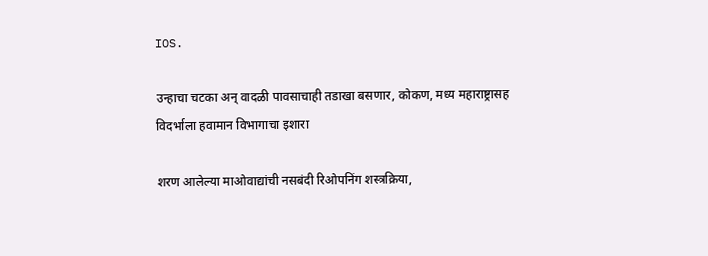IOS.

उन्हाचा चटका अन् वादळी पावसाचाही तडाखा बसणार, कोकण, मध्य महाराष्ट्रासह विदर्भाला हवामान विभागाचा इशारा

शरण आलेल्या माओवाद्यांची नसबंदी रिओपनिंग शस्त्रक्रिया,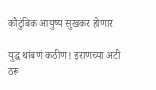कौटुंबिक आयुष्य सुखकर होणार

युद्ध थांबणं कठीण! इराणच्या अटी ठरू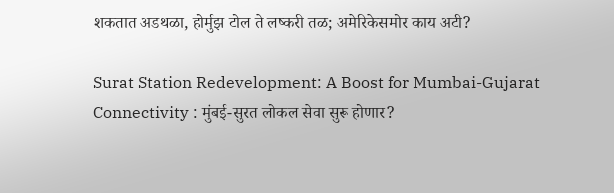शकतात अडथळा, होर्मुझ टोल ते लष्करी तळ; अमेरिकेसमोर काय अटी?

Surat Station Redevelopment: A Boost for Mumbai-Gujarat Connectivity : मुंबई-सुरत लोकल सेवा सुरू होणार?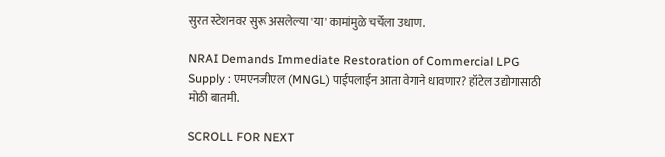सुरत स्टेशनवर सुरू असलेल्या 'या' कामांमुळे चर्चेला उधाण.

NRAI Demands Immediate Restoration of Commercial LPG Supply : एमएनजीएल (MNGL) पाईपलाईन आता वेगाने धावणार? हॉटेल उद्योगासाठी मोठी बातमी.

SCROLL FOR NEXT